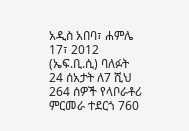አዲስ አበባ፣ ሐምሌ 17፣ 2012 (ኤፍ.ቢ.ሲ) ባለፉት 24 ሰአታት ለ7 ሺህ 264 ሰዎች የላቦራቶሪ ምርመራ ተደርጎ 760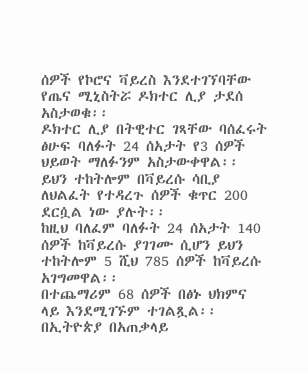ሰዎች የኮሮና ቫይረስ እንደተገኘባቸው የጤና ሚኒስትሯ ዶክተር ሊያ ታደሰ አስታወቁ፡፡
ዶክተር ሊያ በትዊተር ገጻቸው ባሰፈሩት ፅሁፍ ባለፉት 24 ሰአታት የ3 ሰዎች ህይወት ማለፉንም አስታውቀዋል፡፡
ይህን ተከትሎም በቫይረሱ ሳቢያ ለህልፈት የተዳረጉ ሰዎች ቁጥር 200 ደርሷል ነው ያሉት፡፡
ከዚህ ባለፈም ባለፉት 24 ሰአታት 140 ሰዎች ከቫይረሱ ያገገሙ ሲሆን ይህን ተከትሎም 5 ሺህ 785 ሰዎች ከቫይረሱ አገግመዋል፡፡
በተጨማሪም 68 ሰዎች በፅኑ ህክምና ላይ እንደሚገኙም ተገልጿል፡፡
በኢትዮጵያ በአጠቃላይ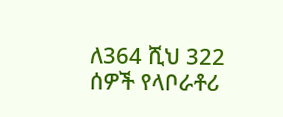ለ364 ሺህ 322 ሰዎች የላቦራቶሪ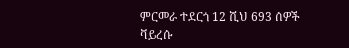ምርመራ ተደርጎ 12 ሺህ 693 ሰዎች ቫይረሱ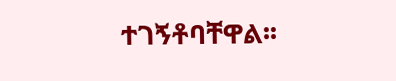ተገኝቶባቸዋል፡፡